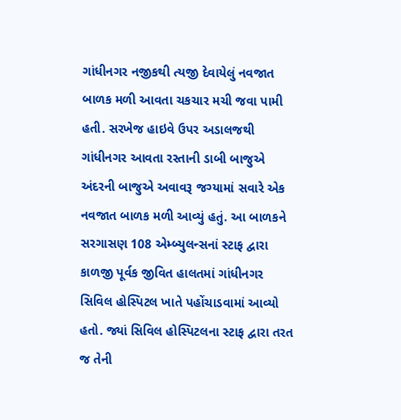ગાંધીનગર નજીકથી ત્યજી દેવાયેલું નવજાત બાળક મળી આવતા ચકચાર મચી જવા પામી હતી. સરખેજ હાઇવે ઉપર અડાલજથી ગાંધીનગર આવતા રસ્તાની ડાબી બાજુએ અંદરની બાજુએ અવાવરૂ જગ્યામાં સવારે એક નવજાત બાળક મળી આવ્યું હતું. આ બાળકને સરગાસણ 108 એમ્બ્યુલન્સનાં સ્ટાફ દ્વારા કાળજી પૂર્વક જીવિત હાલતમાં ગાંધીનગર સિવિલ હોસ્પિટલ ખાતે પહોંચાડવામાં આવ્યો હતો. જ્યાં સિવિલ હોસ્પિટલના સ્ટાફ દ્વારા તરત જ તેની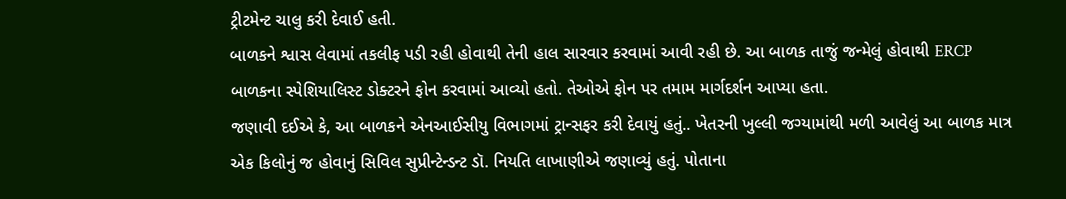ટ્રીટમેન્ટ ચાલુ કરી દેવાઈ હતી.
બાળકને શ્વાસ લેવામાં તકલીફ પડી રહી હોવાથી તેની હાલ સારવાર કરવામાં આવી રહી છે. આ બાળક તાજું જન્મેલું હોવાથી ERCP બાળકના સ્પેશિયાલિસ્ટ ડોક્ટરને ફોન કરવામાં આવ્યો હતો. તેઓએ ફોન પર તમામ માર્ગદર્શન આપ્યા હતા.
જણાવી દઈએ કે, આ બાળકને એનઆઈસીયુ વિભાગમાં ટ્રાન્સફર કરી દેવાયું હતું.. ખેતરની ખુલ્લી જગ્યામાંથી મળી આવેલું આ બાળક માત્ર એક કિલોનું જ હોવાનું સિવિલ સુપ્રીન્ટેન્ડન્ટ ડૉ. નિયતિ લાખાણીએ જણાવ્યું હતું. પોતાના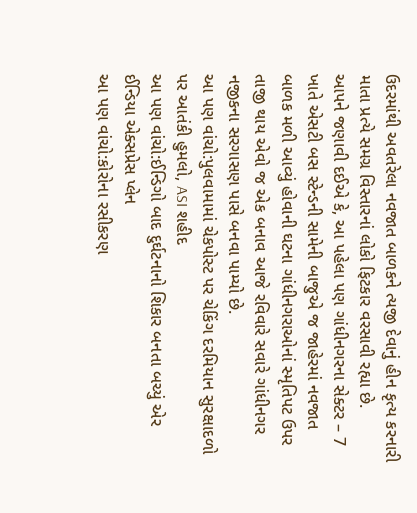ઉદરમાંથી અવતરેલા નવજાત બાળકને ત્યજી દેવાનું હીન કૃત્ય કરનારી માતા પ્રત્યે સમગ્ર વિસ્તારનાં લોકો ફિટકાર વરસાવી રહ્યા છે.
આપને જણાવી દઈએ કે, આ પહેલા પણ ગાંધીનગરના સેક્ટર – 7 ખાતે એસટી બસ સ્ટેન્ડની સામેની બાજુએ જ જાહેરમાં નવજાત બાળક મળી આવ્યું હોવાની ઘટના ગાંધીનગરાઓનાં સ્મૃતિપટ ઉપર તાજી થાય એવો જ એક બનાવ આજે રવિવારે સવારે ગાંધીનગર નજીકના સરગાસણ પાસે બનવા પામ્યો છે.
આ પણ વાંચો:પુલવામામાં ચેકપોસ્ટ પર ચેકિંગ દરમિયાન સુરક્ષાદળો પર આતંકી હુમલો, ASI શહીદ
આ પણ વાંચો:ઈન્ડિગો બાદ દુર્ઘટનાનો શિકાર બનતા બચ્યું એર ઈન્ડિયા એક્સપ્રેસ પ્લેન
આ પણ વાંચો:કોરોના રસીકરણ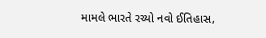મામલે ભારતે રચ્યો નવો ઈતિહાસ,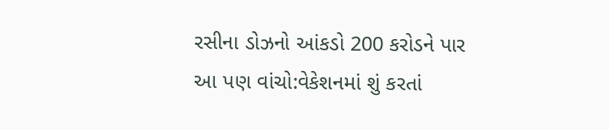રસીના ડોઝનો આંકડો 200 કરોડને પાર
આ પણ વાંચો:વેકેશનમાં શું કરતાં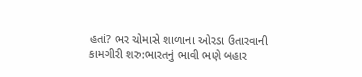હતાં? ભર ચોમાસે શાળાના ઓરડા ઉતારવાની કામગીરી શરુ:ભારતનું ભાવી ભણે બહાર